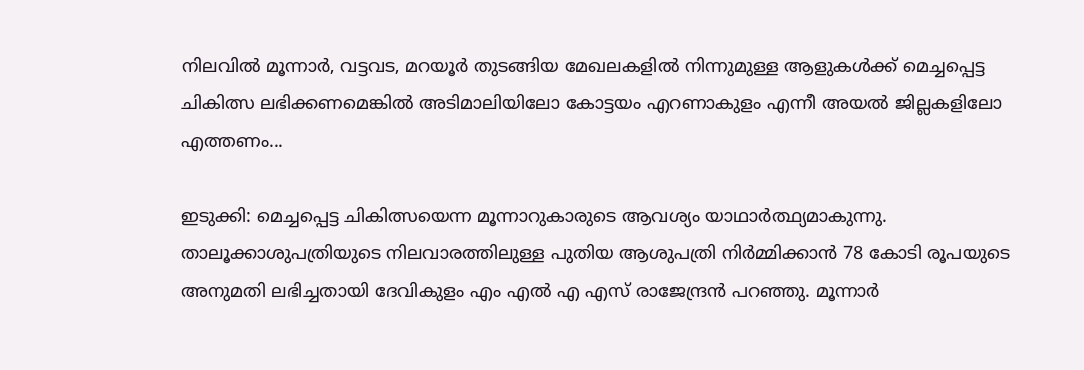നിലവിൽ മൂന്നാർ, വട്ടവട, മറയൂർ തുടങ്ങിയ മേഖലകളിൽ നിന്നുമുള്ള ആളുകൾക്ക് മെച്ചപ്പെട്ട ചികിത്സ ലഭിക്കണമെങ്കിൽ അടിമാലിയിലോ കോട്ടയം എറണാകുളം എന്നീ അയൽ ജില്ലകളിലോ എത്തണം...

ഇടുക്കി: മെച്ചപ്പെട്ട ചികിത്സയെന്ന മൂന്നാറുകാരുടെ ആവശ്യം യാഥാർത്ഥ്യമാകുന്നു. താലൂക്കാശുപത്രിയുടെ നിലവാരത്തിലുള്ള പുതിയ ആശുപത്രി നിർമ്മിക്കാൻ 78 കോടി രൂപയുടെ അനുമതി ലഭിച്ചതായി ദേവികുളം എം എൽ എ എസ് രാജേന്ദ്രൻ പറഞ്ഞു. മൂന്നാർ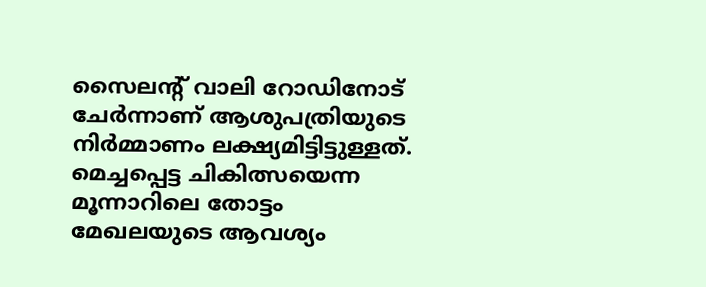സൈലൻ്റ് വാലി റോഡിനോട് ചേർന്നാണ് ആശുപത്രിയുടെ നിർമ്മാണം ലക്ഷ്യമിട്ടിട്ടുള്ളത്. മെച്ചപ്പെട്ട ചികിത്സയെന്ന മൂന്നാറിലെ തോട്ടം മേഖലയുടെ ആവശ്യം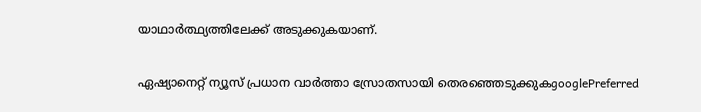യാഥാർത്ഥ്യത്തിലേക്ക് അടുക്കുകയാണ്.

ഏഷ്യാനെറ്റ് ന്യൂസ് പ്രധാന വാർത്താ സ്രോതസായി തെരഞ്ഞെടുക്കുകgooglePreferred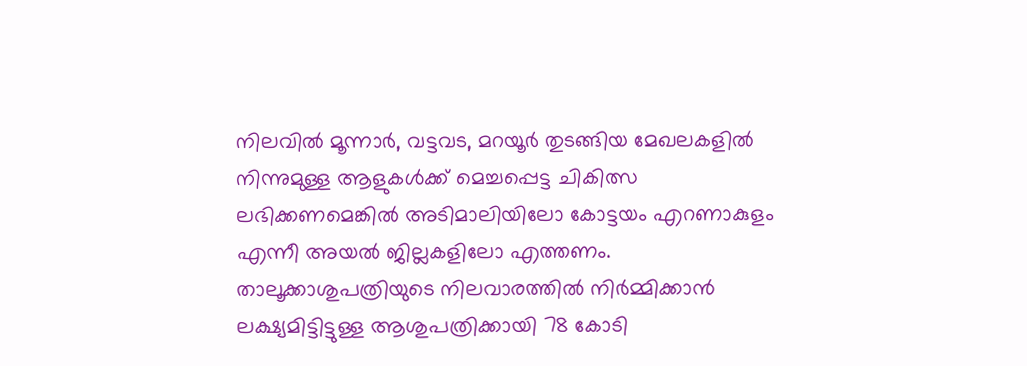നിലവിൽ മൂന്നാർ, വട്ടവട, മറയൂർ തുടങ്ങിയ മേഖലകളിൽ നിന്നുമുള്ള ആളുകൾക്ക് മെച്ചപ്പെട്ട ചികിത്സ ലഭിക്കണമെങ്കിൽ അടിമാലിയിലോ കോട്ടയം എറണാകുളം എന്നീ അയൽ ജില്ലകളിലോ എത്തണം. താലൂക്കാശുപത്രിയുടെ നിലവാരത്തിൽ നിർമ്മിക്കാൻ ലക്ഷ്യമിട്ടിട്ടുള്ള ആശുപത്രിക്കായി 78 കോടി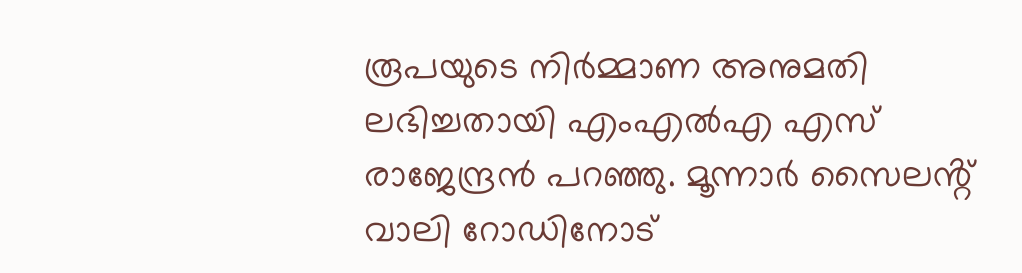രൂപയുടെ നിർമ്മാണ അനുമതി ലഭിച്ചതായി എംഎൽഎ എസ് രാജേന്ദ്രൻ പറഞ്ഞു. മൂന്നാർ സൈലൻ്റ് വാലി റോഡിനോട്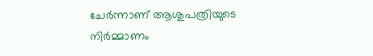ചേർന്നാണ് ആശുപത്രിയുടെ നിർമ്മാണം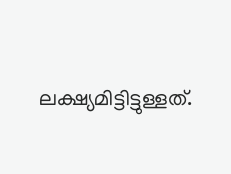ലക്ഷ്യമിട്ടിട്ടുള്ളത്.